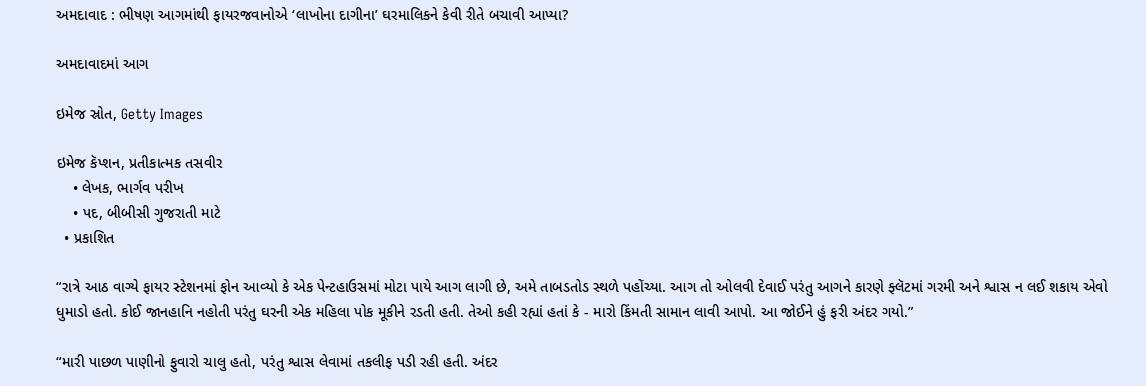અમદાવાદ : ભીષણ આગમાંથી ફાયરજવાનોએ ‘લાખોના દાગીના’ ઘરમાલિકને કેવી રીતે બચાવી આપ્યા?

અમદાવાદમાં આગ

ઇમેજ સ્રોત, Getty Images

ઇમેજ કૅપ્શન, પ્રતીકાત્મક તસવીર
    • લેખક, ભાર્ગવ પરીખ
    • પદ, બીબીસી ગુજરાતી માટે
  • પ્રકાશિત

“રાત્રે આઠ વાગ્યે ફાયર સ્ટેશનમાં ફોન આવ્યો કે એક પેન્ટહાઉસમાં મોટા પાયે આગ લાગી છે, અમે તાબડતોડ સ્થળે પહોંચ્યા. આગ તો ઓલવી દેવાઈ પરંતુ આગને કારણે ફ્લૅટમાં ગરમી અને શ્વાસ ન લઈ શકાય એવો ધુમાડો હતો. કોઈ જાનહાનિ નહોતી પરંતુ ઘરની એક મહિલા પોક મૂકીને રડતી હતી. તેઓ કહી રહ્યાં હતાં કે - મારો કિંમતી સામાન લાવી આપો. આ જોઈને હું ફરી અંદર ગયો.”

“મારી પાછળ પાણીનો ફુવારો ચાલુ હતો, પરંતુ શ્વાસ લેવામાં તકલીફ પડી રહી હતી. અંદર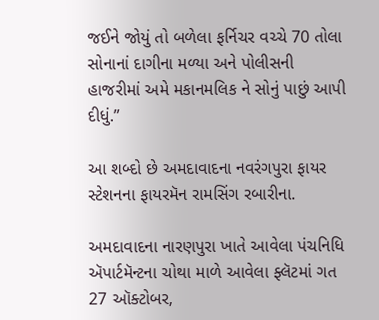જઈને જોયું તો બળેલા ફર્નિચર વચ્ચે 70 તોલા સોનાનાં દાગીના મળ્યા અને પોલીસની હાજરીમાં અમે મકાનમલિક ને સોનું પાછું આપી દીધું.”

આ શબ્દો છે અમદાવાદના નવરંગપુરા ફાયર સ્ટેશનના ફાયરમૅન રામસિંગ રબારીના.

અમદાવાદના નારણપુરા ખાતે આવેલા પંચનિધિ ઍપાર્ટમૅન્ટના ચોથા માળે આવેલા ફ્લૅટમાં ગત 27 ઑક્ટોબર,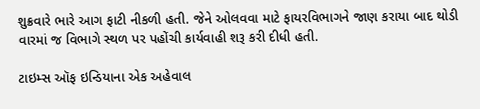શુક્રવારે ભારે આગ ફાટી નીકળી હતી. જેને ઓલવવા માટે ફાયરવિભાગને જાણ કરાયા બાદ થોડી વારમાં જ વિભાગે સ્થળ પર પહોંચી કાર્યવાહી શરૂ કરી દીધી હતી.

ટાઇમ્સ ઑફ ઇન્ડિયાના એક અહેવાલ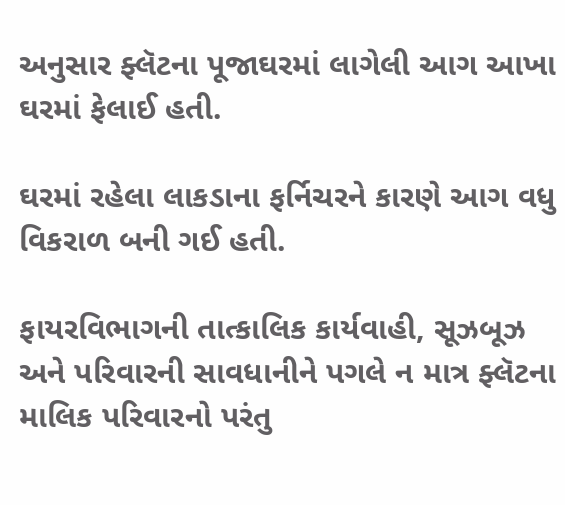અનુસાર ફ્લૅટના પૂજાઘરમાં લાગેલી આગ આખા ઘરમાં ફેલાઈ હતી.

ઘરમાં રહેલા લાકડાના ફર્નિચરને કારણે આગ વધુ વિકરાળ બની ગઈ હતી.

ફાયરવિભાગની તાત્કાલિક કાર્યવાહી, સૂઝબૂઝ અને પરિવારની સાવધાનીને પગલે ન માત્ર ફ્લૅટના માલિક પરિવારનો પરંતુ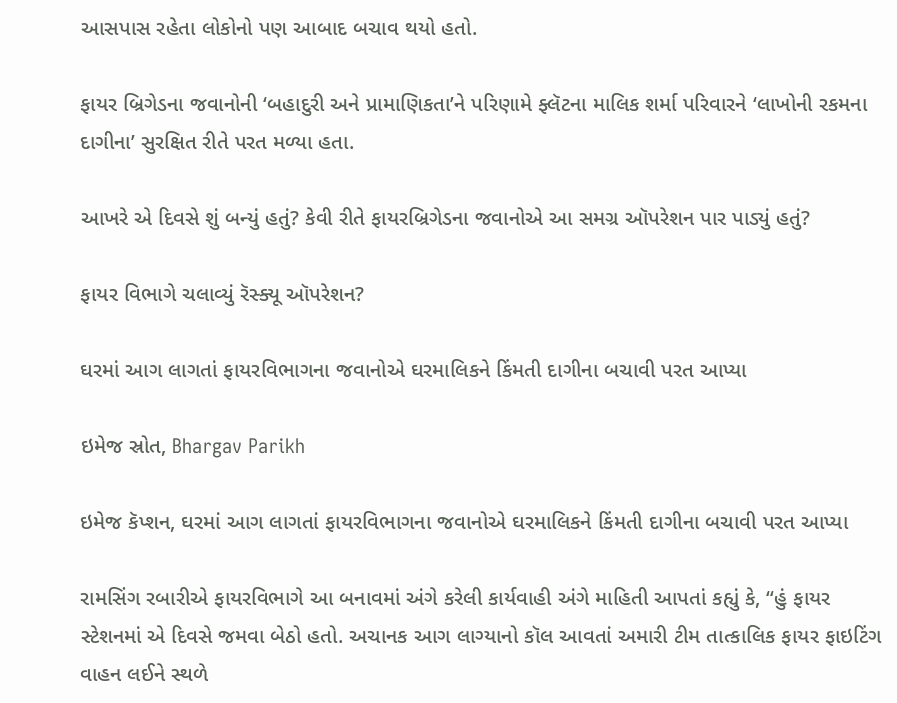આસપાસ રહેતા લોકોનો પણ આબાદ બચાવ થયો હતો.

ફાયર બ્રિગેડના જવાનોની ‘બહાદુરી અને પ્રામાણિકતા’ને પરિણામે ફ્લૅટના માલિક શર્મા પરિવારને ‘લાખોની રકમના દાગીના’ સુરક્ષિત રીતે પરત મળ્યા હતા.

આખરે એ દિવસે શું બન્યું હતું? કેવી રીતે ફાયરબ્રિગેડના જવાનોએ આ સમગ્ર ઑપરેશન પાર પાડ્યું હતું?

ફાયર વિભાગે ચલાવ્યું રૅસ્ક્યૂ ઑપરેશન?

ઘરમાં આગ લાગતાં ફાયરવિભાગના જવાનોએ ઘરમાલિકને કિંમતી દાગીના બચાવી પરત આપ્યા

ઇમેજ સ્રોત, Bhargav Parikh

ઇમેજ કૅપ્શન, ઘરમાં આગ લાગતાં ફાયરવિભાગના જવાનોએ ઘરમાલિકને કિંમતી દાગીના બચાવી પરત આપ્યા

રામસિંગ રબારીએ ફાયરવિભાગે આ બનાવમાં અંગે કરેલી કાર્યવાહી અંગે માહિતી આપતાં કહ્યું કે, “હું ફાયર સ્ટેશનમાં એ દિવસે જમવા બેઠો હતો. અચાનક આગ લાગ્યાનો કૉલ આવતાં અમારી ટીમ તાત્કાલિક ફાયર ફાઇટિંગ વાહન લઈને સ્થળે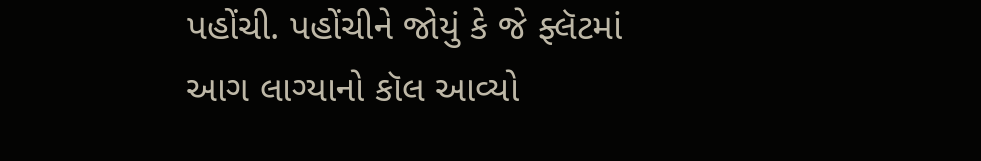પહોંચી. પહોંચીને જોયું કે જે ફ્લૅટમાં આગ લાગ્યાનો કૉલ આવ્યો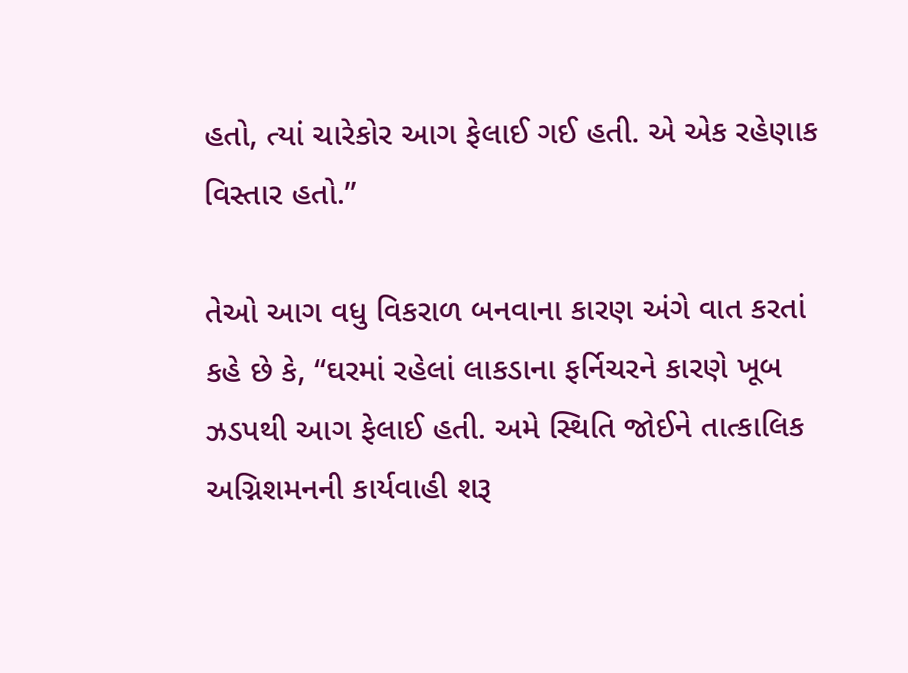હતો, ત્યાં ચારેકોર આગ ફેલાઈ ગઈ હતી. એ એક રહેણાક વિસ્તાર હતો.”

તેઓ આગ વધુ વિકરાળ બનવાના કારણ અંગે વાત કરતાં કહે છે કે, “ઘરમાં રહેલાં લાકડાના ફર્નિચરને કારણે ખૂબ ઝડપથી આગ ફેલાઈ હતી. અમે સ્થિતિ જોઈને તાત્કાલિક અગ્નિશમનની કાર્યવાહી શરૂ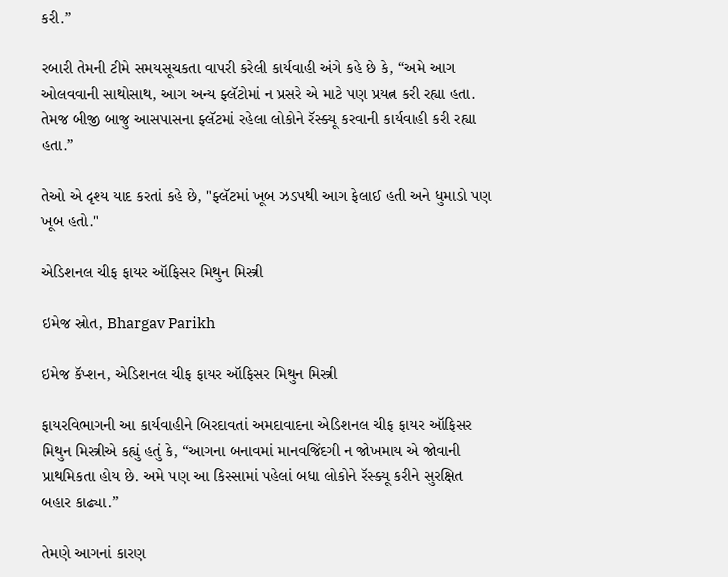કરી.”

રબારી તેમની ટીમે સમયસૂચકતા વાપરી કરેલી કાર્યવાહી અંગે કહે છે કે, “અમે આગ ઓલવવાની સાથોસાથ, આગ અન્ય ફ્લૅટોમાં ન પ્રસરે એ માટે પણ પ્રયત્ન કરી રહ્યા હતા. તેમજ બીજી બાજુ આસપાસના ફ્લૅટમાં રહેલા લોકોને રૅસ્ક્યૂ કરવાની કાર્યવાહી કરી રહ્યા હતા.”

તેઓ એ દૃશ્ય યાદ કરતાં કહે છે, "ફ્લૅટમાં ખૂબ ઝડપથી આગ ફેલાઈ હતી અને ધુમાડો પણ ખૂબ હતો."

એડિશનલ ચીફ ફાયર ઑફિસર મિથુન મિસ્ત્રી

ઇમેજ સ્રોત, Bhargav Parikh

ઇમેજ કૅપ્શન, એડિશનલ ચીફ ફાયર ઑફિસર મિથુન મિસ્ત્રી

ફાયરવિભાગની આ કાર્યવાહીને બિરદાવતાં અમદાવાદના એડિશનલ ચીફ ફાયર ઑફિસર મિથુન મિસ્ત્રીએ કહ્યું હતું કે, “આગના બનાવમાં માનવજિંદગી ન જોખમાય એ જોવાની પ્રાથમિકતા હોય છે. અમે પણ આ કિસ્સામાં પહેલાં બધા લોકોને રૅસ્ક્યૂ કરીને સુરક્ષિત બહાર કાઢ્યા.”

તેમણે આગનાં કારણ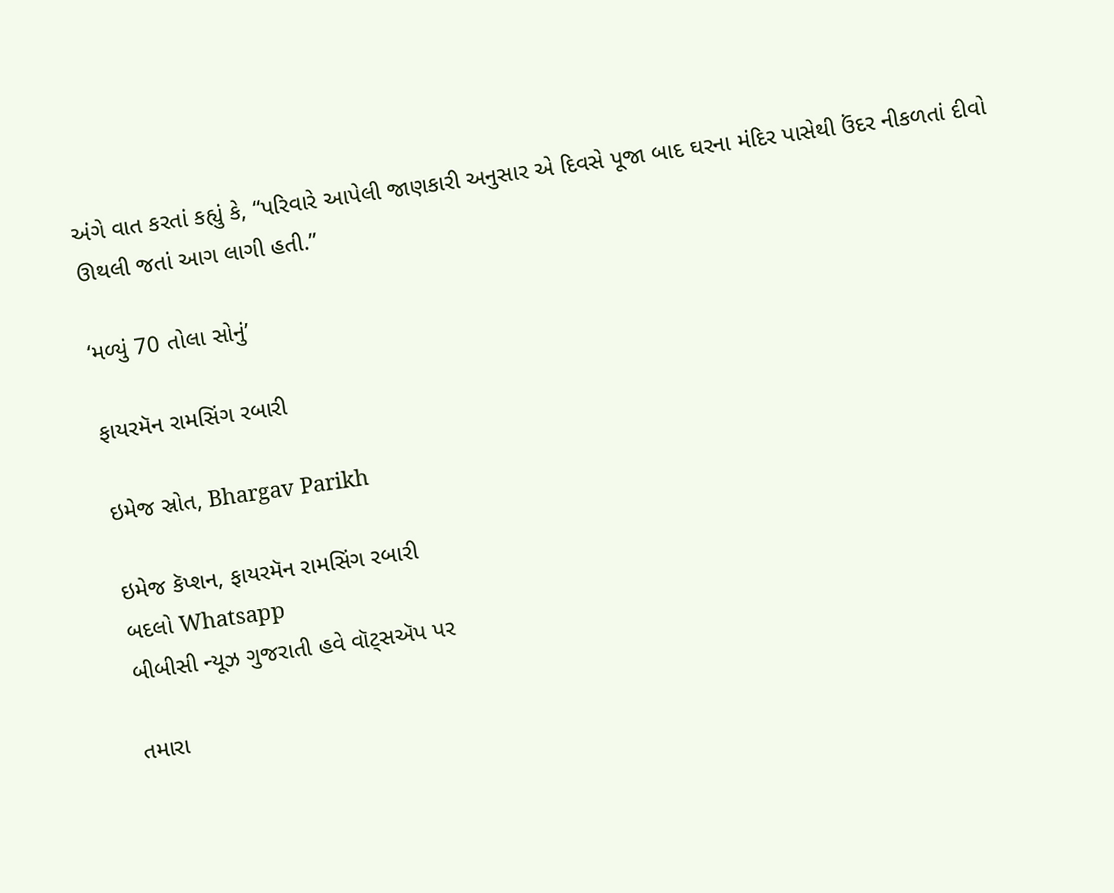અંગે વાત કરતાં કહ્યું કે, “પરિવારે આપેલી જાણકારી અનુસાર એ દિવસે પૂજા બાદ ઘરના મંદિર પાસેથી ઉંદર નીકળતાં દીવો ઊથલી જતાં આગ લાગી હતી.”

‘મળ્યું 70 તોલા સોનું’

ફાયરમૅન રામસિંગ રબારી

ઇમેજ સ્રોત, Bhargav Parikh

ઇમેજ કૅપ્શન, ફાયરમૅન રામસિંગ રબારી
બદલો Whatsapp
બીબીસી ન્યૂઝ ગુજરાતી હવે વૉટ્સઍપ પર

તમારા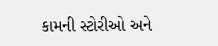કામની સ્ટોરીઓ અને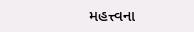મહત્ત્વના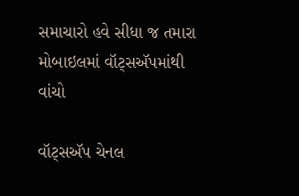સમાચારો હવે સીધા જ તમારા મોબાઇલમાં વૉટ્સઍપમાંથી વાંચો

વૉટ્સઍપ ચેનલ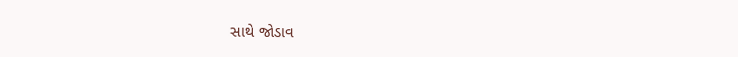સાથે જોડાવ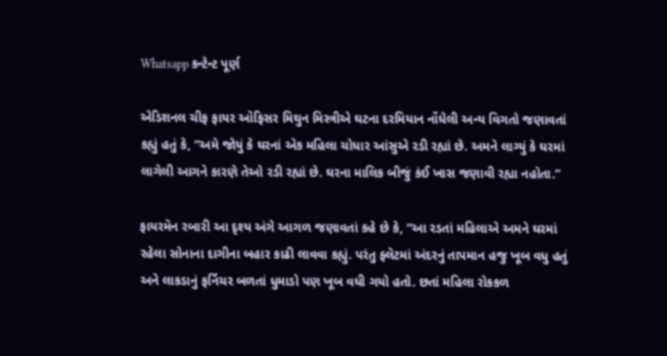Whatsapp કન્ટેન્ટ પૂર્ણ

એડિશનલ ચીફ ફાયર ઑફિસર મિથુન મિસ્ત્રીએ ઘટના દરમિયાન નોંધેલી અન્ય વિગતો જણાવતાં કહ્યું હતું કે, “અમે જોયું કે ઘરનાં એક મહિલા ચોધાર આંસુએ રડી રહ્યાં છે. અમને લાગ્યું કે ઘરમાં લાગેલી આગને કારણે તેઓ રડી રહ્યાં છે. ઘરના માલિક બીજું કંઈ ખાસ જણાવી રહ્યા નહોતા.”

ફાયરમૅન રબારી આ દૃશ્ય અંગે આગળ જણાવતાં કહે છે કે, “આ રડતાં મહિલાએ અમને ઘરમાં રહેલા સોનાના દાગીના બહાર કાઢી લાવવા કહ્યું. પરંતુ ફ્લૅટમાં અંદરનું તાપમાન હજુ ખૂબ વધુ હતું અને લાકડાનું ફર્નિચર બળતાં ધુમાડો પણ ખૂબ વધી ગયો હતો. છતાં મહિલા રોકકળ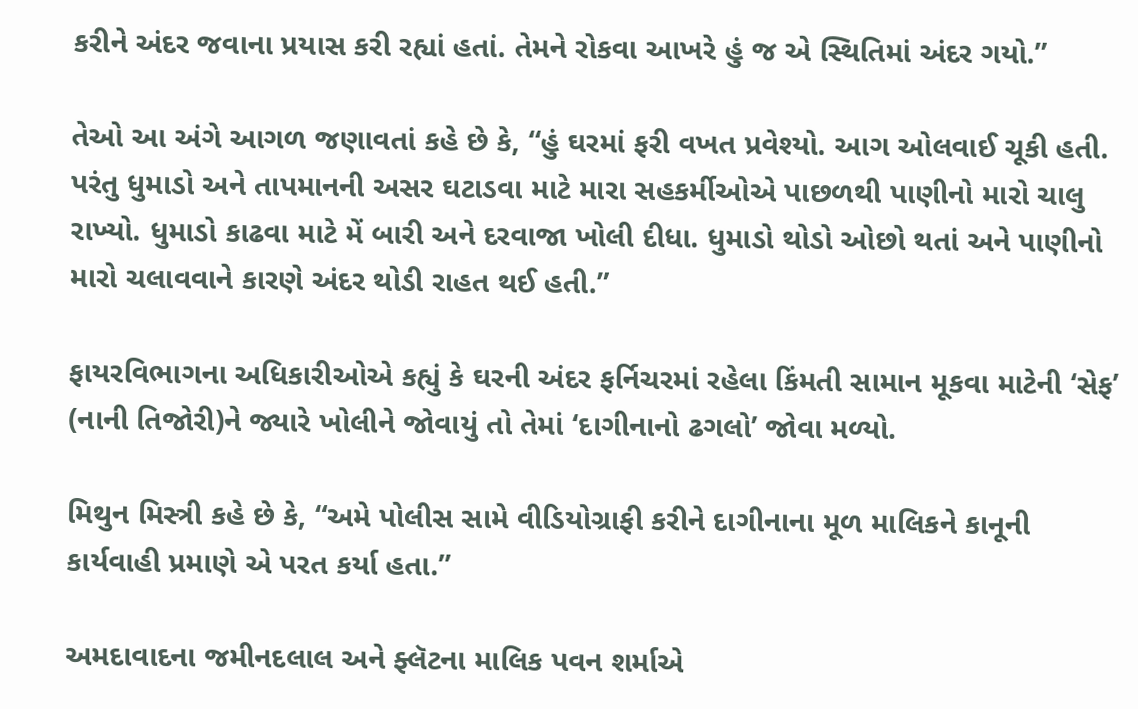કરીને અંદર જવાના પ્રયાસ કરી રહ્યાં હતાં. તેમને રોકવા આખરે હું જ એ સ્થિતિમાં અંદર ગયો.”

તેઓ આ અંગે આગળ જણાવતાં કહે છે કે, “હું ઘરમાં ફરી વખત પ્રવેશ્યો. આગ ઓલવાઈ ચૂકી હતી. પરંતુ ધુમાડો અને તાપમાનની અસર ઘટાડવા માટે મારા સહકર્મીઓએ પાછળથી પાણીનો મારો ચાલુ રાખ્યો. ધુમાડો કાઢવા માટે મેં બારી અને દરવાજા ખોલી દીધા. ધુમાડો થોડો ઓછો થતાં અને પાણીનો મારો ચલાવવાને કારણે અંદર થોડી રાહત થઈ હતી.”

ફાયરવિભાગના અધિકારીઓએ કહ્યું કે ઘરની અંદર ફર્નિચરમાં રહેલા કિંમતી સામાન મૂકવા માટેની ‘સેફ’ (નાની તિજોરી)ને જ્યારે ખોલીને જોવાયું તો તેમાં ‘દાગીનાનો ઢગલો’ જોવા મળ્યો.

મિથુન મિસ્ત્રી કહે છે કે, “અમે પોલીસ સામે વીડિયોગ્રાફી કરીને દાગીનાના મૂળ માલિકને કાનૂની કાર્યવાહી પ્રમાણે એ પરત કર્યા હતા.”

અમદાવાદના જમીનદલાલ અને ફ્લૅટના માલિક પવન શર્માએ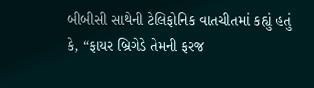બીબીસી સાથેની ટેલિફોનિક વાતચીતમાં કહ્યું હતું કે, “ફાયર બ્રિગેડે તેમની ફરજ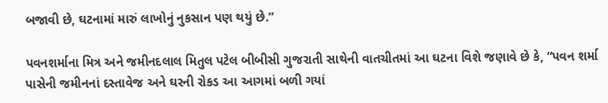બજાવી છે, ઘટનામાં મારું લાખોનું નુકસાન પણ થયું છે.”

પવનશર્માના મિત્ર અને જમીનદલાલ મિતુલ પટેલ બીબીસી ગુજરાતી સાથેની વાતચીતમાં આ ઘટના વિશે જણાવે છે કે, “પવન શર્મા પાસેની જમીનનાં દસ્તાવેજ અને ઘરની રોકડ આ આગમાં બળી ગયાં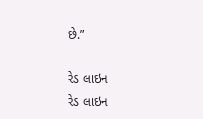છે.”

રેડ લાઇન
રેડ લાઇન